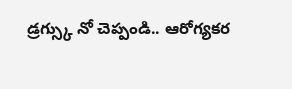డ్రగ్స్కు నో చెప్పండి.. ఆరోగ్యకర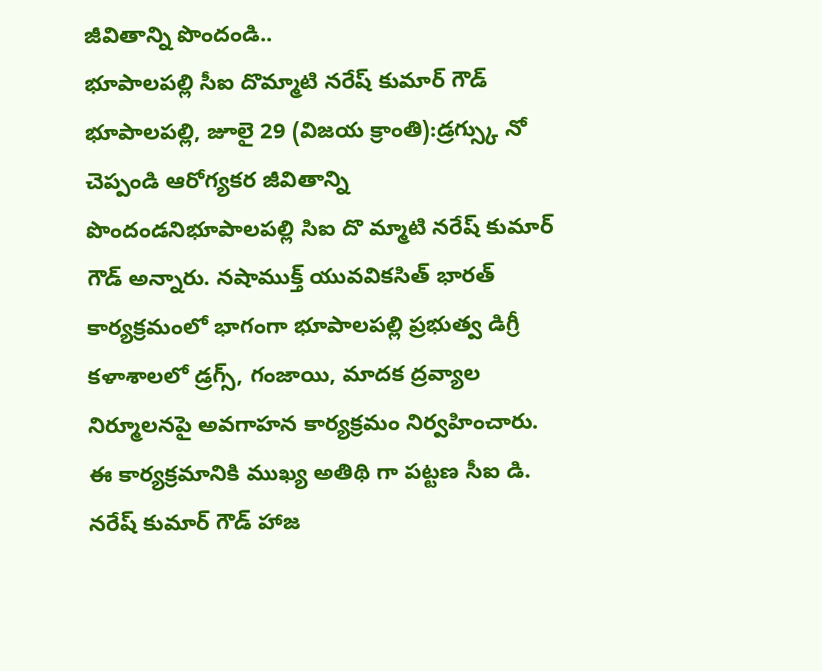జీవితాన్ని పొందండి..
భూపాలపల్లి సీఐ దొమ్మాటి నరేష్ కుమార్ గౌడ్
భూపాలపల్లి, జూలై 29 (విజయ క్రాంతి):డ్రగ్స్కు నో చెప్పండి ఆరోగ్యకర జీవితాన్ని పొందండనిభూపాలపల్లి సిఐ దొ మ్మాటి నరేష్ కుమార్ గౌడ్ అన్నారు. నషాముక్త్ యువవికసిత్ భారత్ కార్యక్రమంలో భాగంగా భూపాలపల్లి ప్రభుత్వ డిగ్రీ కళాశాలలో డ్రగ్స్, గంజాయి, మాదక ద్రవ్యాల నిర్మూలనపై అవగాహన కార్యక్రమం నిర్వహించారు.
ఈ కార్యక్రమానికి ముఖ్య అతిథి గా పట్టణ సీఐ డి. నరేష్ కుమార్ గౌడ్ హాజ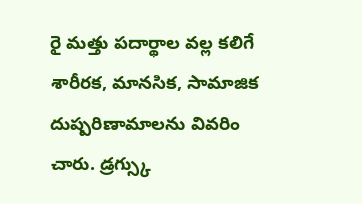రై మత్తు పదార్థాల వల్ల కలిగే శారీరక, మానసిక, సామాజిక దుష్పరిణామాలను వివరిం చారు. డ్రగ్స్కు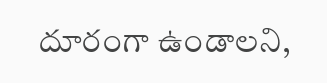దూరంగా ఉండాలని,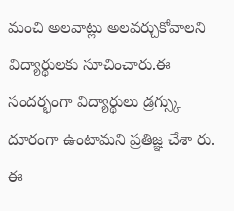మంచి అలవాట్లు అలవర్చుకోవాలని విద్యార్థులకు సూచించారు.ఈ సందర్భంగా విద్యార్థులు డ్రగ్స్కు దూరంగా ఉంటామని ప్రతిజ్ఞ చేశా రు. ఈ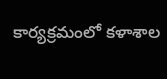కార్యక్రమంలో కళాశాల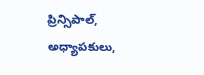ప్రిన్సిపాల్, అధ్యాపకులు,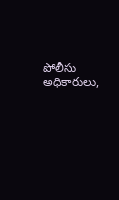పోలీసు అధికారులు,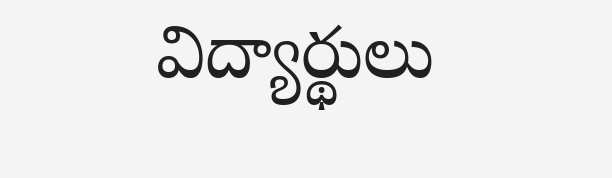విద్యార్థులు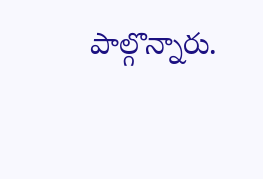పాల్గొన్నారు.